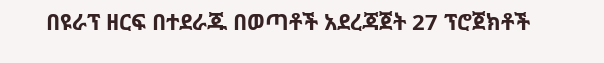በዩራፕ ዘርፍ በተደራጁ በወጣቶች አደረጃጀት 27 ፕሮጀክቶች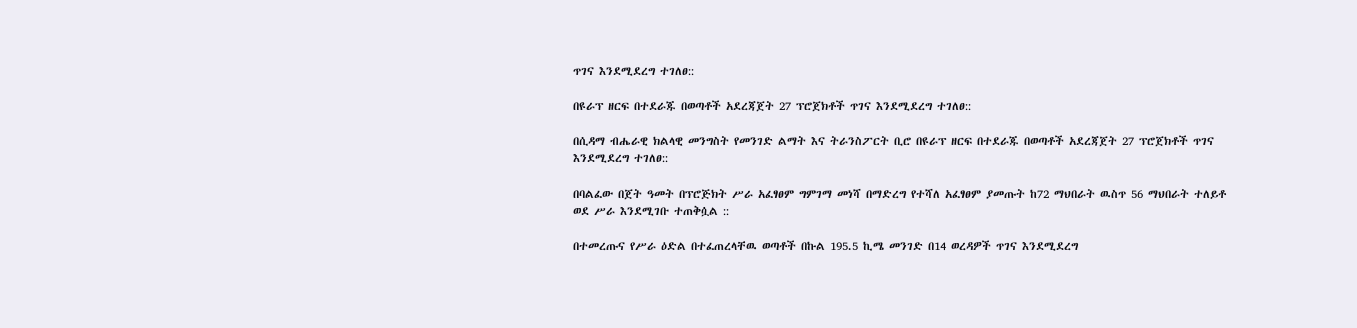ጥገና እንደሚደረግ ተገለፀ::

በዩራፕ ዘርፍ በተደራጁ በወጣቶች አደረጃጀት 27 ፕሮጀክቶች ጥገና እንደሚደረግ ተገለፀ::

በሲዳማ ብሔራዊ ክልላዊ መንግስት የመንገድ ልማት እና ትራንስፖርት ቢሮ በዩራፕ ዘርፍ በተደራጁ በወጣቶች አደረጃጀት 27 ፕሮጀክቶች ጥገና እንደሚደረግ ተገለፀ::

በባልፈው በጀት ዓመት በፕሮጅክት ሥራ አፈፃፀም ግምገማ መነሻ በማድረግ የተሻለ አፈፃፀም ያመጡት ከ72 ማህበራት ዉስጥ 56 ማህበራት ተለይቶ ወደ ሥራ እንደሚገቡ ተጠቅሷል ::

በተመረጡና የሥራ ዕድል በተፈጠረላቸዉ ወጣቶች በኩል 195.5 ኪሜ መንገድ በ14 ወረዳዎች ጥገና እንደሚደረግ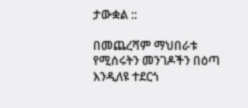ታውቋል ::

በመጨረሻም ማህበራቱ የሚሰሩትን መንገዶችን በዕጣ እንዲለዩ ተደርጎ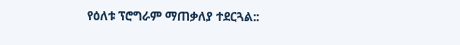የዕለቱ ፕሮግራም ማጠቃለያ ተደርጓል::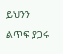ይህንን ልጥፍ ያጋሩ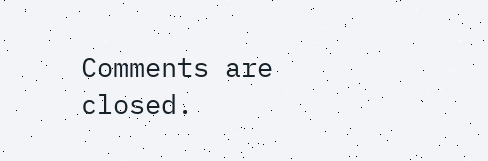Comments are closed.